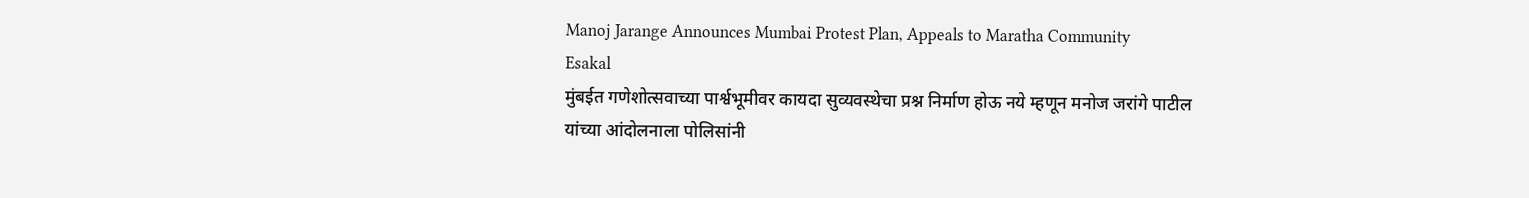Manoj Jarange Announces Mumbai Protest Plan, Appeals to Maratha Community
Esakal
मुंबईत गणेशोत्सवाच्या पार्श्वभूमीवर कायदा सुव्यवस्थेचा प्रश्न निर्माण होऊ नये म्हणून मनोज जरांगे पाटील यांच्या आंदोलनाला पोलिसांनी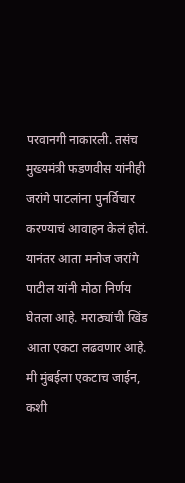परवानगी नाकारली. तसंच मुख्यमंत्री फडणवीस यांनीही जरांगे पाटलांना पुनर्विचार करण्याचं आवाहन केलं होतं. यानंतर आता मनोज जरांगे पाटील यांनी मोठा निर्णय घेतला आहे. मराठ्यांची खिंड आता एकटा लढवणार आहे. मी मुंबईला एकटाच जाईन, कशी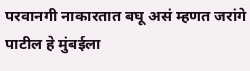परवानगी नाकारतात बघू असं म्हणत जरांगे पाटील हे मुंबईला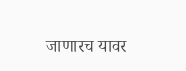जाणारच यावर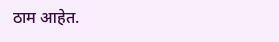ठाम आहेत.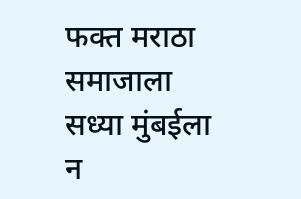फक्त मराठा समाजाला सध्या मुंबईला न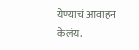येण्याचं आवाहन केलंय.